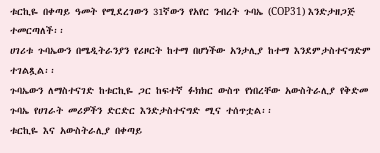ቱርኪዬ በቀጣይ ዓመት የሚደረገውን 31ኛውን የአየር ንብረት ጉባኤ (COP31) እንድታዘጋጅ ተመርጣለች፡፡
ሀገሪቱ ጉባኤውን በሜዲትራንያን የሪዞርት ከተማ በሆነችው አንታሊያ ከተማ እንደምታስተናግድም ተገልጿል፡፡
ጉባኤውን ለማስተናገድ ከቱርኪዬ ጋር ከፍተኛ ፉክክር ውስጥ የነበረቸው አውስትራሊያ የቅድመ ጉባኤ የሀገራት መሪዎችን ድርድር እንድታስተናግድ ሚና ተሰጥቷል፡፡
ቱርኪዬ እና አውስትራሊያ በቀጣይ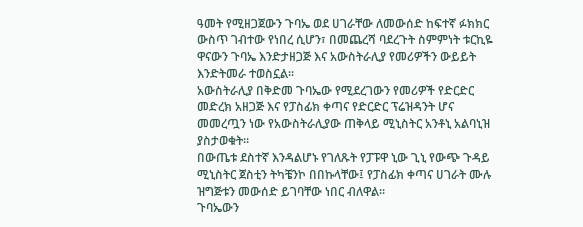ዓመት የሚዘጋጀውን ጉባኤ ወደ ሀገራቸው ለመውሰድ ከፍተኛ ፉክክር ውስጥ ገብተው የነበረ ሲሆን፣ በመጨረሻ ባደረጉት ስምምነት ቱርኪዬ ዋናውን ጉባኤ እንድታዘጋጅ እና አውስትራሊያ የመሪዎችን ውይይት እንድትመራ ተወስኗል።
አውስትራሊያ በቅድመ ጉባኤው የሚደረገውን የመሪዎች የድርድር መድረክ አዘጋጅ እና የፓስፊክ ቀጣና የድርድር ፕሬዝዳንት ሆና መመረጧን ነው የአውስትራሊያው ጠቅላይ ሚኒስትር አንቶኒ አልባኒዝ ያስታወቁት።
በውጤቱ ደስተኛ እንዳልሆኑ የገለጹት የፓፑዋ ኒው ጊኒ የውጭ ጉዳይ ሚኒስትር ጀስቲን ትካቼንኮ በበኩላቸው፤ የፓስፊክ ቀጣና ሀገራት ሙሉ ዝግጅቱን መውሰድ ይገባቸው ነበር ብለዋል።
ጉባኤውን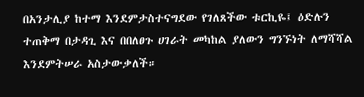በአንታሊያ ከተማ እንደምታስተናግደው የገለጸችው ቱርኪዬ፤ ዕድሉን ተጠቅማ በታዳጊ እና በበለፀጉ ሀገራት መካከል ያለውን ግንኙነት ለማሻሻል እንደምትሠራ አስታውቃለች።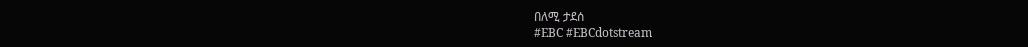በለሚ ታደሰ
#EBC #EBCdotstream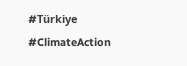#Türkiye #ClimateAction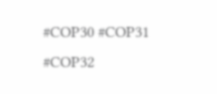#COP30 #COP31 #COP32